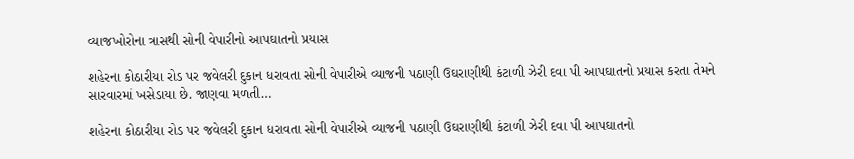વ્યાજખોરોના ત્રાસથી સોની વેપારીનો આપઘાતનો પ્રયાસ

શહેરના કોઠારીયા રોડ પર જવેલરી દુકાન ધરાવતા સોની વેપારીએ વ્યાજની પઠાણી ઉઘરાણીથી કંટાળી ઝેરી દવા પી આપઘાતનો પ્રયાસ કરતા તેમને સારવારમાં ખસેડાયા છે. જાણવા મળતી…

શહેરના કોઠારીયા રોડ પર જવેલરી દુકાન ધરાવતા સોની વેપારીએ વ્યાજની પઠાણી ઉઘરાણીથી કંટાળી ઝેરી દવા પી આપઘાતનો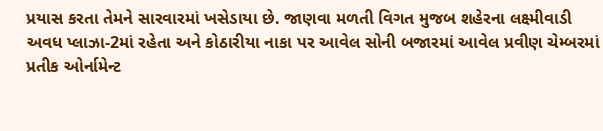પ્રયાસ કરતા તેમને સારવારમાં ખસેડાયા છે. જાણવા મળતી વિગત મુજબ શહેરના લક્ષ્મીવાડી અવધ પ્લાઝા-2માં રહેતા અને કોઠારીયા નાકા પર આવેલ સોની બજારમાં આવેલ પ્રવીણ ચેમ્બરમાં પ્રતીક ઓર્નામેન્ટ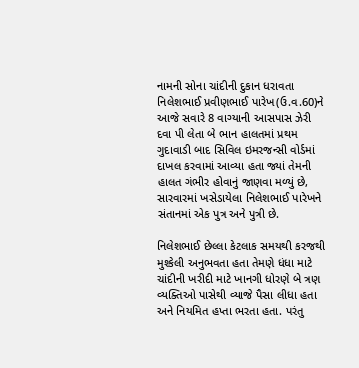નામની સોના ચાંદીની દુકાન ધરાવતા નિલેશભાઈ પ્રવીણભાઈ પારેખ(ઉ.વ.60)ને આજે સવારે 8 વાગ્યાની આસપાસ ઝેરી દવા પી લેતા બે ભાન હાલતમાં પ્રથમ ગુદાવાડી બાદ સિવિલ ઇમરજન્સી વોર્ડમાં દાખલ કરવામાં આવ્યા હતા જ્યાં તેમની હાલત ગંભીર હોવાનું જાણવા મળ્યું છે, સારવારમાં ખસેડાયેલા નિલેશભાઈ પારેખને સંતાનમાં એક પુત્ર અને પુત્રી છે.

નિલેશભાઈ છેલ્લા કેટલાક સમયથી કરજથી મુશ્કેલી અનુભવતા હતા તેમણે ધંધા માટે ચાંદીની ખરીદી માટે ખાનગી ધોરણે બે ત્રણ વ્યક્તિઓ પાસેથી વ્યાજે પૈસા લીધા હતા અને નિયમિત હપ્તા ભરતા હતા. પરંતુ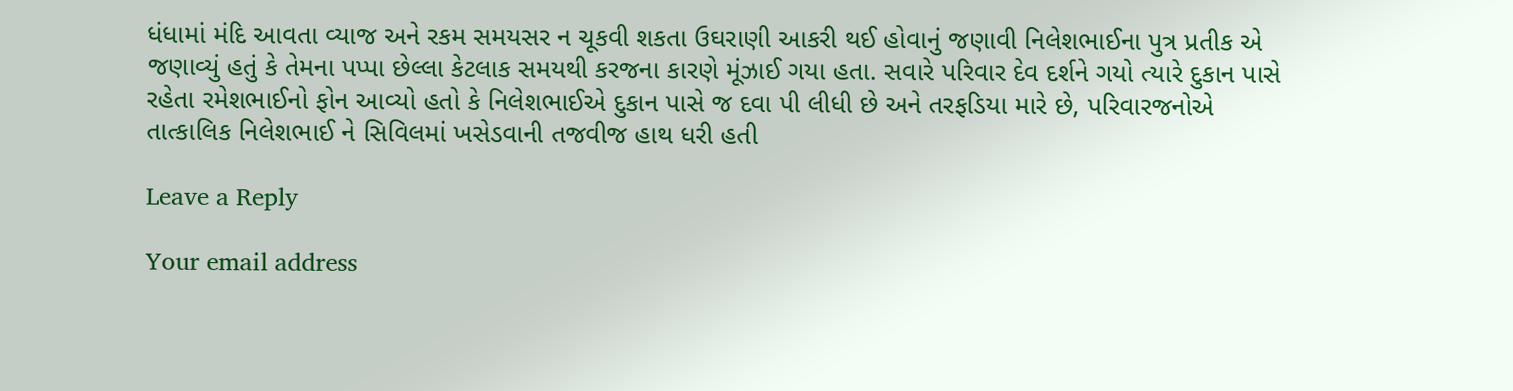ધંધામાં મંદિ આવતા વ્યાજ અને રકમ સમયસર ન ચૂકવી શકતા ઉઘરાણી આકરી થઈ હોવાનું જણાવી નિલેશભાઈના પુત્ર પ્રતીક એ જણાવ્યું હતું કે તેમના પપ્પા છેલ્લા કેટલાક સમયથી કરજના કારણે મૂંઝાઈ ગયા હતા. સવારે પરિવાર દેવ દર્શને ગયો ત્યારે દુકાન પાસે રહેતા રમેશભાઈનો ફોન આવ્યો હતો કે નિલેશભાઈએ દુકાન પાસે જ દવા પી લીધી છે અને તરફડિયા મારે છે, પરિવારજનોએ તાત્કાલિક નિલેશભાઈ ને સિવિલમાં ખસેડવાની તજવીજ હાથ ધરી હતી

Leave a Reply

Your email address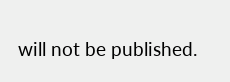will not be published.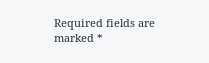Required fields are marked *